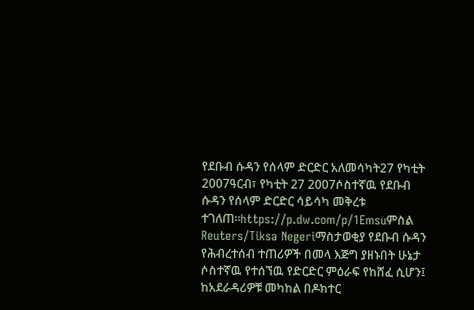የደቡብ ሱዳን የሰላም ድርድር አለመሳካት27 የካቲት 2007ዓርብ፣ የካቲት 27 2007ሶስተኛዉ የደቡብ ሱዳን የሰላም ድርድር ሳይሳካ መቅረቱ ተገለጠ።https://p.dw.com/p/1Emsuምስል Reuters/Tiksa Negeriማስታወቂያ የደቡብ ሱዳን የሕብረተሰብ ተጠሪዎች በመላ እጅግ ያዘኑበት ሁኔታ ሶስተኛዉ የተሰኘዉ የድርድር ምዕራፍ የከሸፈ ሲሆን፤ ከአደራዳሪዎቹ መካከል በዶክተር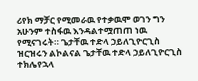ሪየክ ማቻር የሚመራዉ የተቃዉሞ ወገን ግን አሁንም ተስፋዉ እንዳልተሟጠጠ ነዉ የሚናገሩት። ጌታቸዉ ተድላ ኃይለጊዮርጊስ ዝርዝሩን ልኮልናል ጌታቸዉ ተድላ ኃይለጊዮርጊስ ተክሌየኋላ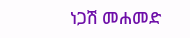ነጋሽ መሐመድ